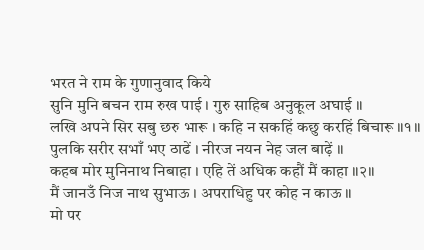भरत ने राम के गुणानुवाद किये
सुनि मुनि बचन राम रुख पाई । गुरु साहिब अनुकूल अघाई ॥
लखि अपने सिर सबु छरु भारू । कहि न सकहिं कछु करहिं बिचारू ॥१॥
पुलकि सरीर सभाँ भए ठाढें । नीरज नयन नेह जल बाढ़ें ॥
कहब मोर मुनिनाथ निबाहा । एहि तें अधिक कहौं मैं काहा ॥२॥
मैं जानउँ निज नाथ सुभाऊ । अपराधिहु पर कोह न काऊ ॥
मो पर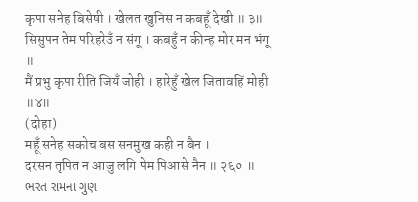कृपा सनेह बिसेषी । खेलत खुनिस न कबहूँ देखी ॥ ३॥
सिसुपन तेम परिहरेउँ न संगू । कबहुँ न कीन्ह मोर मन भंगू ॥
मैं प्रभु कृपा रीति जियँ जोही । हारेहुँ खेल जितावहिं मोही ॥४॥
(दोहा)
महूँ सनेह सकोच बस सनमुख कही न बैन ।
दरसन तृपित न आजु लगि पेम पिआसे नैन ॥ २६० ॥
ભરત રામના ગુણ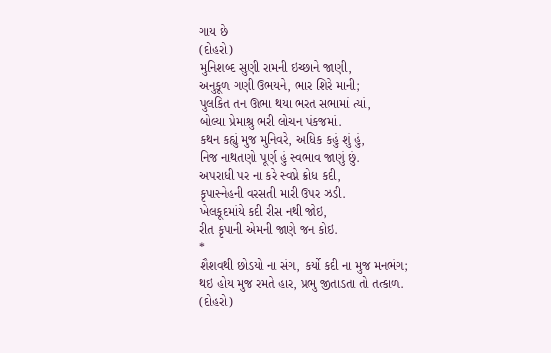ગાય છે
(દોહરો)
મુનિશબ્દ સુણી રામની ઇચ્છાને જાણી,
અનુકૂળ ગણી ઉભયને, ભાર શિરે માની;
પુલકિત તન ઊભા થયા ભરત સભામાં ત્યાં,
બોલ્યા પ્રેમાશ્રુ ભરી લોચન પંકજમાં.
કથન કહ્યું મુજ મુનિવરે, અધિક કહું શું હું,
નિજ નાથતણો પૂર્ણ હું સ્વભાવ જાણું છું.
અપરાધી પર ના કરે સ્વપ્ને ક્રોધ કદી,
કૃપાસ્નેહની વરસતી મારી ઉપર ઝડી.
ખેલકૂદમાંયે કદી રીસ નથી જોઇ,
રીત કૃપાની એમની જાણે જન કોઇ.
*
શૈશવથી છોડયો ના સંગ, કર્યો કદી ના મુજ મનભંગ;
થઇ હોય મુજ રમતે હાર, પ્રભુ જીતાડતા તો તત્કાળ.
(દોહરો)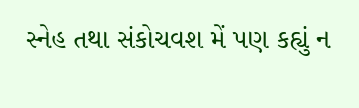સ્નેહ તથા સંકોચવશ મેં પણ કહ્યું ન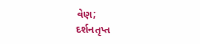વેણ;
દર્શનતૃપ્ત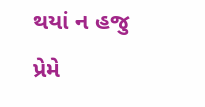થયાં ન હજુ પ્રેમે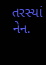તરસ્યાં નેન.